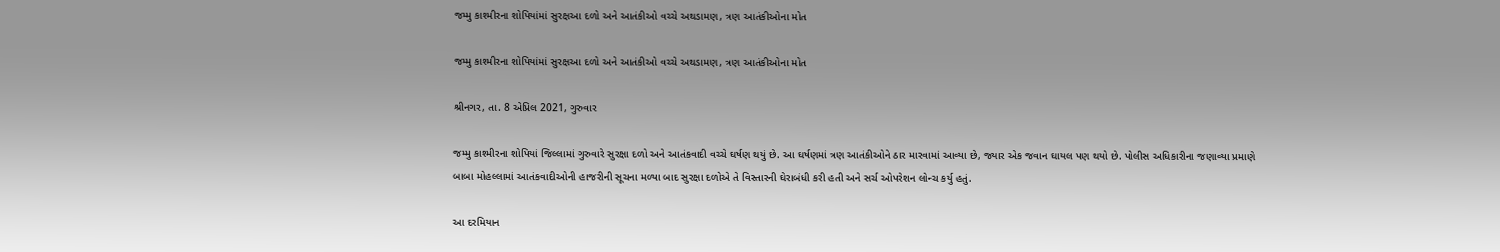જમ્મુ કાશ્મીરના શોપિયાંમાં સુરક્ષઆ દળો અને આતંકીઓ વચ્ચે અથડામણ, ત્રણ આતંકીઓના મોત

જમ્મુ કાશ્મીરના શોપિયાંમાં સુરક્ષઆ દળો અને આતંકીઓ વચ્ચે અથડામણ, ત્રણ આતંકીઓના મોત

શ્રીનગર, તા. 8 એપ્રિલ 2021, ગુરુવાર

જમ્મુ કાશ્મીરના શોપિયાં જિલ્લામાં ગુરુવારે સુરક્ષા દળો અને આતંકવાદી વચ્ચે ઘર્ષણ થયું છે. આ ઘર્ષણમાં ત્રણ આતંકીઓને ઠાર મારવામાં આવ્યા છે, જ્યાર એક જવાન ઘાયલ પણ થયો છે. પોલીસ અધિકારીના જણાવ્યા પ્રમાણે બાબા મોહલ્લામાં આતંકવાદીઓની હાજરીની સૂચના મળ્યા બાદ સુરક્ષા દળોએ તે વિસ્તારની ઘેરાબંધી કરી હતી અને સર્ચ ઓપરેશન લોન્ચ કર્યુ હતું.

આ દરમિયાન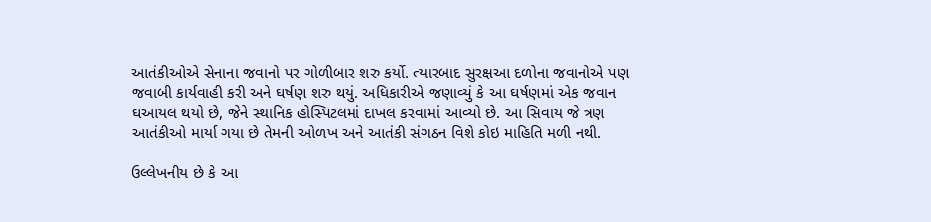આતંકીઓએ સેનાના જવાનો પર ગોળીબાર શરુ કર્યો. ત્યારબાદ સુરક્ષઆ દળોના જવાનોએ પણ જવાબી કાર્યવાહી કરી અને ઘર્ષણ શરુ થયું. અધિકારીએ જણાવ્યું કે આ ઘર્ષણમાં એક જવાન ઘઆયલ થયો છે, જેને સ્થાનિક હોસ્પિટલમાં દાખલ કરવામાં આવ્યો છે. આ સિવાય જે ત્રણ આતંકીઓ માર્યા ગયા છે તેમની ઓળખ અને આતંકી સંગઠન વિશે કોઇ માહિતિ મળી નથી.

ઉલ્લેખનીય છે કે આ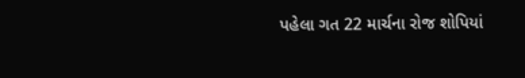પહેલા ગત 22 માર્ચના રોજ શોપિયાં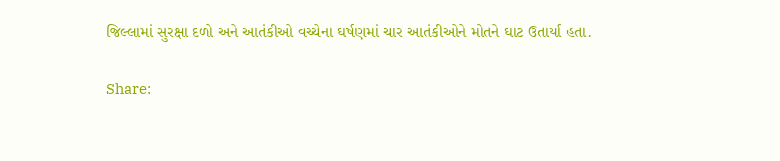જિલ્લામાં સુરક્ષા દળો અને આતંકીઓ વચ્ચેના ઘર્ષણમાં ચાર આતંકીઓને મોતને ઘાટ ઉતાર્યા હતા.

Share: